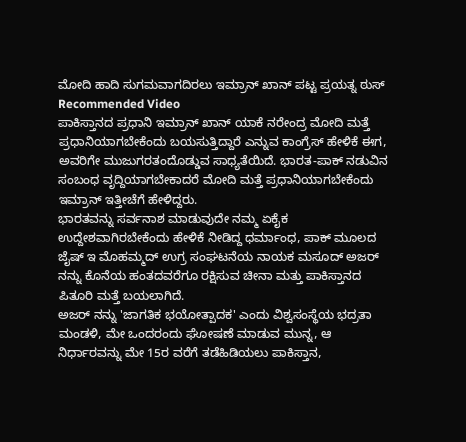ಮೋದಿ ಹಾದಿ ಸುಗಮವಾಗದಿರಲು ಇಮ್ರಾನ್ ಖಾನ್ ಪಟ್ಟ ಪ್ರಯತ್ನ ಠುಸ್
Recommended Video
ಪಾಕಿಸ್ತಾನದ ಪ್ರಧಾನಿ ಇಮ್ರಾನ್ ಖಾನ್ ಯಾಕೆ ನರೇಂದ್ರ ಮೋದಿ ಮತ್ತೆ ಪ್ರಧಾನಿಯಾಗಬೇಕೆಂದು ಬಯಸುತ್ತಿದ್ದಾರೆ ಎನ್ನುವ ಕಾಂಗ್ರೆಸ್ ಹೇಳಿಕೆ ಈಗ, ಅವರಿಗೇ ಮುಜುಗರತಂದೊಡ್ಡುವ ಸಾಧ್ಯತೆಯಿದೆ. ಭಾರತ-ಪಾಕ್ ನಡುವಿನ ಸಂಬಂಧ ವೃದ್ದಿಯಾಗಬೇಕಾದರೆ ಮೋದಿ ಮತ್ತೆ ಪ್ರಧಾನಿಯಾಗಬೇಕೆಂದು ಇಮ್ರಾನ್ ಇತ್ತೀಚೆಗೆ ಹೇಳಿದ್ದರು.
ಭಾರತವನ್ನು ಸರ್ವನಾಶ ಮಾಡುವುದೇ ನಮ್ಮ ಏಕೈಕ ಉದ್ದೇಶವಾಗಿರಬೇಕೆಂದು ಹೇಳಿಕೆ ನೀಡಿದ್ದ ಧರ್ಮಾಂಧ, ಪಾಕ್ ಮೂಲದ ಜೈಷ್ ಇ ಮೊಹಮ್ಮದ್ ಉಗ್ರ ಸಂಘಟನೆಯ ನಾಯಕ ಮಸೂದ್ ಅಜರ್ ನನ್ನು ಕೊನೆಯ ಹಂತದವರೆಗೂ ರಕ್ಷಿಸುವ ಚೀನಾ ಮತ್ತು ಪಾಕಿಸ್ತಾನದ ಪಿತೂರಿ ಮತ್ತೆ ಬಯಲಾಗಿದೆ.
ಅಜರ್ ನನ್ನು 'ಜಾಗತಿಕ ಭಯೋತ್ಪಾದಕ' ಎಂದು ವಿಶ್ವಸಂಸ್ಥೆಯ ಭದ್ರತಾ ಮಂಡಳಿ, ಮೇ ಒಂದರಂದು ಘೋಷಣೆ ಮಾಡುವ ಮುನ್ನ, ಆ ನಿರ್ಧಾರವನ್ನು ಮೇ 15ರ ವರೆಗೆ ತಡೆಹಿಡಿಯಲು ಪಾಕಿಸ್ತಾನ,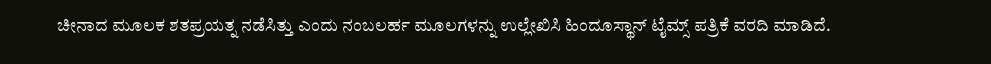ಚೀನಾದ ಮೂಲಕ ಶತಪ್ರಯತ್ನ ನಡೆಸಿತ್ತು ಎಂದು ನಂಬಲರ್ಹ ಮೂಲಗಳನ್ನು ಉಲ್ಲೇಖಿಸಿ ಹಿಂದೂಸ್ಥಾನ್ ಟೈಮ್ಸ್ ಪತ್ರಿಕೆ ವರದಿ ಮಾಡಿದೆ.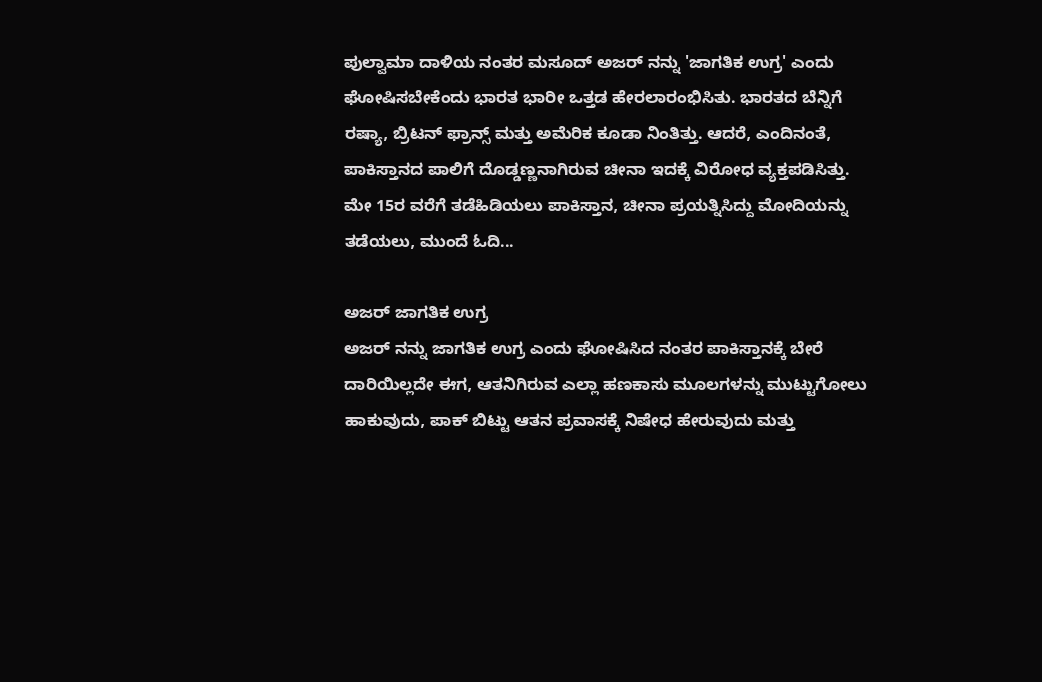ಪುಲ್ವಾಮಾ ದಾಳಿಯ ನಂತರ ಮಸೂದ್ ಅಜರ್ ನನ್ನು 'ಜಾಗತಿಕ ಉಗ್ರ' ಎಂದು ಘೋಷಿಸಬೇಕೆಂದು ಭಾರತ ಭಾರೀ ಒತ್ತಡ ಹೇರಲಾರಂಭಿಸಿತು. ಭಾರತದ ಬೆನ್ನಿಗೆ ರಷ್ಯಾ, ಬ್ರಿಟನ್ ಫ್ರಾನ್ಸ್ ಮತ್ತು ಅಮೆರಿಕ ಕೂಡಾ ನಿಂತಿತ್ತು. ಆದರೆ, ಎಂದಿನಂತೆ, ಪಾಕಿಸ್ತಾನದ ಪಾಲಿಗೆ ದೊಡ್ಡಣ್ಣನಾಗಿರುವ ಚೀನಾ ಇದಕ್ಕೆ ವಿರೋಧ ವ್ಯಕ್ತಪಡಿಸಿತ್ತು. ಮೇ 15ರ ವರೆಗೆ ತಡೆಹಿಡಿಯಲು ಪಾಕಿಸ್ತಾನ, ಚೀನಾ ಪ್ರಯತ್ನಿಸಿದ್ದು ಮೋದಿಯನ್ನು ತಡೆಯಲು, ಮುಂದೆ ಓದಿ...

ಅಜರ್ ಜಾಗತಿಕ ಉಗ್ರ
ಅಜರ್ ನನ್ನು ಜಾಗತಿಕ ಉಗ್ರ ಎಂದು ಘೋಷಿಸಿದ ನಂತರ ಪಾಕಿಸ್ತಾನಕ್ಕೆ ಬೇರೆ ದಾರಿಯಿಲ್ಲದೇ ಈಗ, ಆತನಿಗಿರುವ ಎಲ್ಲಾ ಹಣಕಾಸು ಮೂಲಗಳನ್ನು ಮುಟ್ಟುಗೋಲು ಹಾಕುವುದು, ಪಾಕ್ ಬಿಟ್ಟು ಆತನ ಪ್ರವಾಸಕ್ಕೆ ನಿಷೇಧ ಹೇರುವುದು ಮತ್ತು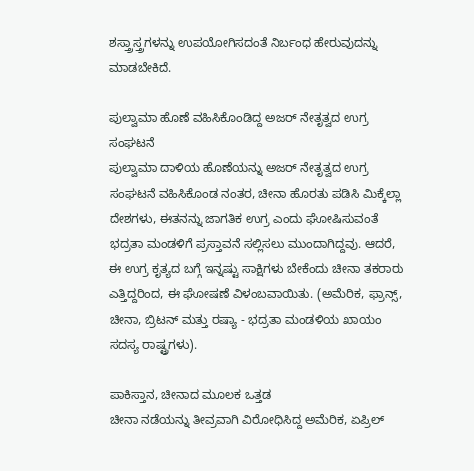ಶಸ್ತ್ರಾಸ್ತ್ರಗಳನ್ನು ಉಪಯೋಗಿಸದಂತೆ ನಿರ್ಬಂಧ ಹೇರುವುದನ್ನು ಮಾಡಬೇಕಿದೆ.

ಪುಲ್ವಾಮಾ ಹೊಣೆ ವಹಿಸಿಕೊಂಡಿದ್ದ ಅಜರ್ ನೇತೃತ್ವದ ಉಗ್ರ ಸಂಘಟನೆ
ಪುಲ್ವಾಮಾ ದಾಳಿಯ ಹೊಣೆಯನ್ನು ಅಜರ್ ನೇತೃತ್ವದ ಉಗ್ರ ಸಂಘಟನೆ ವಹಿಸಿಕೊಂಡ ನಂತರ, ಚೀನಾ ಹೊರತು ಪಡಿಸಿ ಮಿಕ್ಕೆಲ್ಲಾ ದೇಶಗಳು, ಈತನನ್ನು ಜಾಗತಿಕ ಉಗ್ರ ಎಂದು ಘೋಷಿಸುವಂತೆ ಭದ್ರತಾ ಮಂಡಳಿಗೆ ಪ್ರಸ್ತಾವನೆ ಸಲ್ಲಿಸಲು ಮುಂದಾಗಿದ್ದವು. ಆದರೆ, ಈ ಉಗ್ರ ಕೃತ್ಯದ ಬಗ್ಗೆ ಇನ್ನಷ್ಟು ಸಾಕ್ಷಿಗಳು ಬೇಕೆಂದು ಚೀನಾ ತಕರಾರು ಎತ್ತಿದ್ದರಿಂದ, ಈ ಘೋಷಣೆ ವಿಳಂಬವಾಯಿತು. (ಅಮೆರಿಕ, ಫ್ರಾನ್ಸ್, ಚೀನಾ, ಬ್ರಿಟನ್ ಮತ್ತು ರಷ್ಯಾ - ಭದ್ರತಾ ಮಂಡಳಿಯ ಖಾಯಂ ಸದಸ್ಯ ರಾಷ್ಟ್ರಗಳು).

ಪಾಕಿಸ್ತಾನ, ಚೀನಾದ ಮೂಲಕ ಒತ್ತಡ
ಚೀನಾ ನಡೆಯನ್ನು ತೀವ್ರವಾಗಿ ವಿರೋಧಿಸಿದ್ದ ಅಮೆರಿಕ, ಏಪ್ರಿಲ್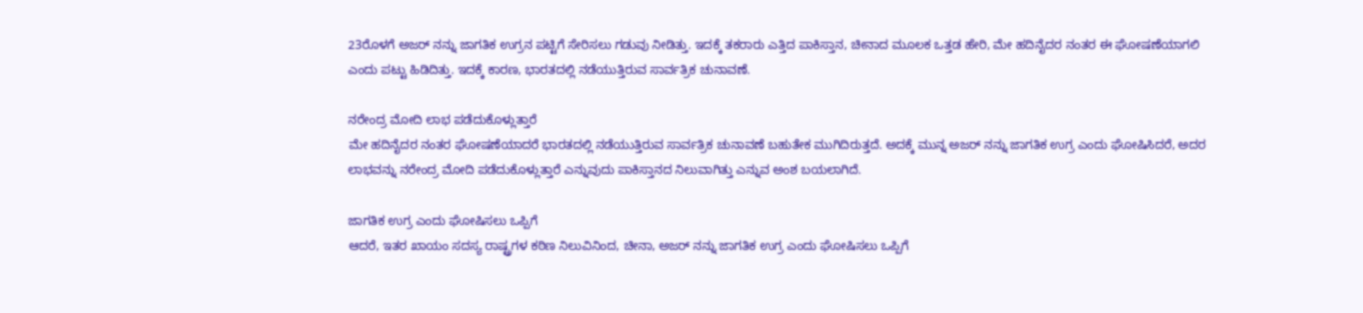23ರೊಳಗೆ ಅಜರ್ ನನ್ನು ಜಾಗತಿಕ ಉಗ್ರನ ಪಟ್ಟಿಗೆ ಸೇರಿಸಲು ಗಡುವು ನೀಡಿತ್ತು. ಇದಕ್ಕೆ ತಕರಾರು ಎತ್ತಿದ ಪಾಕಿಸ್ತಾನ, ಚೀನಾದ ಮೂಲಕ ಒತ್ತಡ ಹೇರಿ, ಮೇ ಹದಿನೈದರ ನಂತರ ಈ ಘೋಷಣೆಯಾಗಲಿ ಎಂದು ಪಟ್ಟು ಹಿಡಿದಿತ್ತು. ಇದಕ್ಕೆ ಕಾರಣ, ಭಾರತದಲ್ಲಿ ನಡೆಯುತ್ತಿರುವ ಸಾರ್ವತ್ರಿಕ ಚುನಾವಣೆ.

ನರೇಂದ್ರ ಮೋದಿ ಲಾಭ ಪಡೆದುಕೊಳ್ಲುತ್ತಾರೆ
ಮೇ ಹದಿನೈದರ ನಂತರ ಘೋಷಣೆಯಾದರೆ ಭಾರತದಲ್ಲಿ ನಡೆಯುತ್ತಿರುವ ಸಾರ್ವತ್ರಿಕ ಚುನಾವಣೆ ಬಹುತೇಕ ಮುಗಿದಿರುತ್ತದೆ. ಅದಕ್ಕೆ ಮುನ್ನ ಅಜರ್ ನನ್ನು ಜಾಗತಿಕ ಉಗ್ರ ಎಂದು ಘೋಷಿಸಿದರೆ, ಅದರ ಲಾಭವನ್ನು ನರೇಂದ್ರ ಮೋದಿ ಪಡೆದುಕೊಳ್ಲುತ್ತಾರೆ ಎನ್ನುವುದು ಪಾಕಿಸ್ತಾನದ ನಿಲುವಾಗಿತ್ತು ಎನ್ನುವ ಅಂಶ ಬಯಲಾಗಿದೆ.

ಜಾಗತಿಕ ಉಗ್ರ ಎಂದು ಘೋಷಿಸಲು ಒಪ್ಪಿಗೆ
ಆದರೆ, ಇತರ ಖಾಯಂ ಸದಸ್ಯ ರಾಷ್ಟ್ರಗಳ ಕಠಿಣ ನಿಲುವಿನಿಂದ, ಚೀನಾ, ಅಜರ್ ನನ್ನು ಜಾಗತಿಕ ಉಗ್ರ ಎಂದು ಘೋಷಿಸಲು ಒಪ್ಪಿಗೆ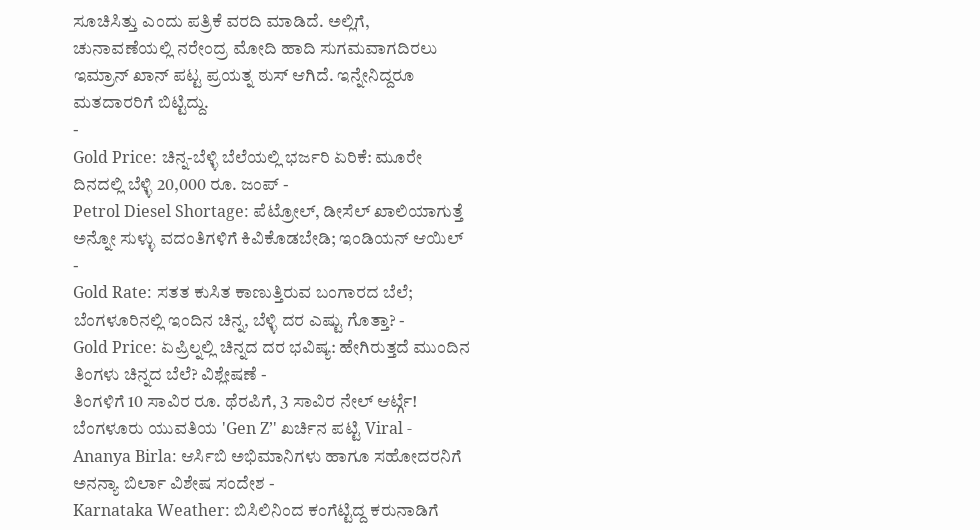ಸೂಚಿಸಿತ್ತು ಎಂದು ಪತ್ರಿಕೆ ವರದಿ ಮಾಡಿದೆ. ಅಲ್ಲಿಗೆ, ಚುನಾವಣೆಯಲ್ಲಿ ನರೇಂದ್ರ ಮೋದಿ ಹಾದಿ ಸುಗಮವಾಗದಿರಲು ಇಮ್ರಾನ್ ಖಾನ್ ಪಟ್ಟ ಪ್ರಯತ್ನ ಠುಸ್ ಆಗಿದೆ. ಇನ್ನೇನಿದ್ದರೂ ಮತದಾರರಿಗೆ ಬಿಟ್ಟಿದ್ದು.
-
Gold Price: ಚಿನ್ನ-ಬೆಳ್ಳಿ ಬೆಲೆಯಲ್ಲಿ ಭರ್ಜರಿ ಏರಿಕೆ: ಮೂರೇ ದಿನದಲ್ಲಿ ಬೆಳ್ಳಿ 20,000 ರೂ. ಜಂಪ್ -
Petrol Diesel Shortage: ಪೆಟ್ರೋಲ್, ಡೀಸೆಲ್ ಖಾಲಿಯಾಗುತ್ತೆ ಅನ್ನೋ ಸುಳ್ಳು ವದಂತಿಗಳಿಗೆ ಕಿವಿಕೊಡಬೇಡಿ; ಇಂಡಿಯನ್ ಆಯಿಲ್ -
Gold Rate: ಸತತ ಕುಸಿತ ಕಾಣುತ್ತಿರುವ ಬಂಗಾರದ ಬೆಲೆ; ಬೆಂಗಳೂರಿನಲ್ಲಿ ಇಂದಿನ ಚಿನ್ನ, ಬೆಳ್ಳಿ ದರ ಎಷ್ಟು ಗೊತ್ತಾ? -
Gold Price: ಏಪ್ರಿಲ್ನಲ್ಲಿ ಚಿನ್ನದ ದರ ಭವಿಷ್ಯ: ಹೇಗಿರುತ್ತದೆ ಮುಂದಿನ ತಿಂಗಳು ಚಿನ್ನದ ಬೆಲೆ? ವಿಶ್ಲೇಷಣೆ -
ತಿಂಗಳಿಗೆ 10 ಸಾವಿರ ರೂ. ಥೆರಪಿಗೆ, 3 ಸಾವಿರ ನೇಲ್ ಆರ್ಟ್ಗೆ! ಬೆಂಗಳೂರು ಯುವತಿಯ 'Gen Z’' ಖರ್ಚಿನ ಪಟ್ಟಿ Viral -
Ananya Birla: ಆರ್ಸಿಬಿ ಅಭಿಮಾನಿಗಳು ಹಾಗೂ ಸಹೋದರನಿಗೆ ಅನನ್ಯಾ ಬಿರ್ಲಾ ವಿಶೇಷ ಸಂದೇಶ -
Karnataka Weather: ಬಿಸಿಲಿನಿಂದ ಕಂಗೆಟ್ಟಿದ್ದ ಕರುನಾಡಿಗೆ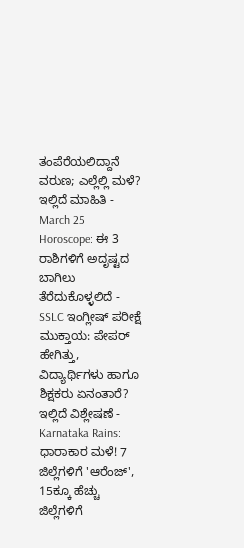ತಂಪೆರೆಯಲಿದ್ದಾನೆ ವರುಣ; ಎಲ್ಲೆಲ್ಲಿ ಮಳೆ? ಇಲ್ಲಿದೆ ಮಾಹಿತಿ -
March 25 Horoscope: ಈ 3 ರಾಶಿಗಳಿಗೆ ಅದೃಷ್ಟದ ಬಾಗಿಲು ತೆರೆದುಕೊಳ್ಳಲಿದೆ -
SSLC ಇಂಗ್ಲೀಷ್ ಪರೀಕ್ಷೆ ಮುಕ್ತಾಯ: ಪೇಪರ್ ಹೇಗಿತ್ತು, ವಿದ್ಯಾರ್ಥಿಗಳು ಹಾಗೂ ಶಿಕ್ಷಕರು ಏನಂತಾರೆ? ಇಲ್ಲಿದೆ ವಿಶ್ಲೇಷಣೆ -
Karnataka Rains: ಧಾರಾಕಾರ ಮಳೆ! 7 ಜಿಲ್ಲೆಗಳಿಗೆ 'ಆರೆಂಜ್', 15ಕ್ಕೂ ಹೆಚ್ಚು ಜಿಲ್ಲೆಗಳಿಗೆ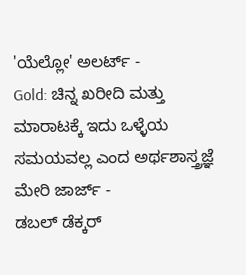'ಯೆಲ್ಲೋ' ಅಲರ್ಟ್ -
Gold: ಚಿನ್ನ ಖರೀದಿ ಮತ್ತು ಮಾರಾಟಕ್ಕೆ ಇದು ಒಳ್ಳೆಯ ಸಮಯವಲ್ಲ ಎಂದ ಅರ್ಥಶಾಸ್ತ್ರಜ್ಞೆ ಮೇರಿ ಜಾರ್ಜ್ -
ಡಬಲ್ ಡೆಕ್ಕರ್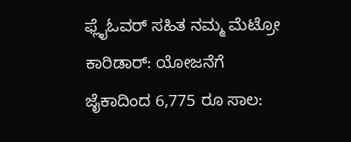ಫ್ಲೈಓವರ್ ಸಹಿತ ನಮ್ಮ ಮೆಟ್ರೋ ಕಾರಿಡಾರ್: ಯೋಜನೆಗೆ ಜೈಕಾದಿಂದ 6,775 ರೂ ಸಾಲ: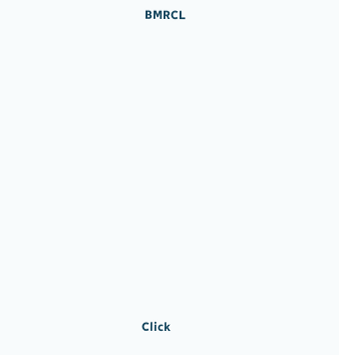BMRCL












Click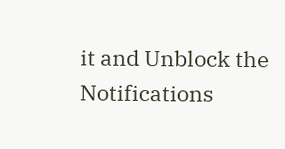it and Unblock the Notifications